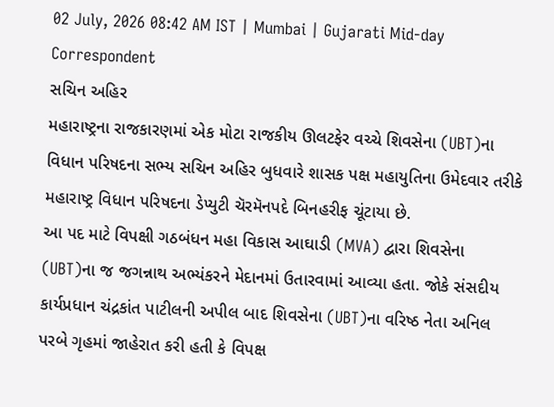02 July, 2026 08:42 AM IST | Mumbai | Gujarati Mid-day Correspondent
સચિન અહિર
મહારાષ્ટ્રના રાજકારણમાં એક મોટા રાજકીય ઊલટફેર વચ્ચે શિવસેના (UBT)ના વિધાન પરિષદના સભ્ય સચિન અહિર બુધવારે શાસક પક્ષ મહાયુતિના ઉમેદવાર તરીકે મહારાષ્ટ્ર વિધાન પરિષદના ડેપ્યુટી ચૅરમૅનપદે બિનહરીફ ચૂંટાયા છે.
આ પદ માટે વિપક્ષી ગઠબંધન મહા વિકાસ આઘાડી (MVA) દ્વારા શિવસેના (UBT)ના જ જગન્નાથ અભ્યંકરને મેદાનમાં ઉતારવામાં આવ્યા હતા. જોકે સંસદીય કાર્યપ્રધાન ચંદ્રકાંત પાટીલની અપીલ બાદ શિવસેના (UBT)ના વરિષ્ઠ નેતા અનિલ પરબે ગૃહમાં જાહેરાત કરી હતી કે વિપક્ષ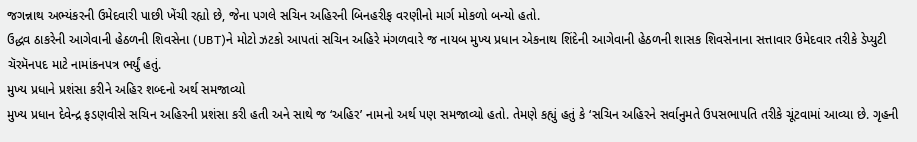જગન્નાથ અભ્યંકરની ઉમેદવારી પાછી ખેંચી રહ્યો છે, જેના પગલે સચિન અહિરની બિનહરીફ વરણીનો માર્ગ મોકળો બન્યો હતો.
ઉદ્ધવ ઠાકરેની આગેવાની હેઠળની શિવસેના (UBT)ને મોટો ઝટકો આપતાં સચિન અહિરે મંગળવારે જ નાયબ મુખ્ય પ્રધાન એકનાથ શિંદેની આગેવાની હેઠળની શાસક શિવસેનાના સત્તાવાર ઉમેદવાર તરીકે ડેપ્યુટી ચૅરમૅનપદ માટે નામાંકનપત્ર ભર્યું હતું.
મુખ્ય પ્રધાને પ્રશંસા કરીને અહિર શબ્દનો અર્થ સમજાવ્યો
મુખ્ય પ્રધાન દેવેન્દ્ર ફડણવીસે સચિન અહિરની પ્રશંસા કરી હતી અને સાથે જ ‘અહિર’ નામનો અર્થ પણ સમજાવ્યો હતો. તેમણે કહ્યું હતું કે ‘સચિન અહિરને સર્વાનુમતે ઉપસભાપતિ તરીકે ચૂંટવામાં આવ્યા છે. ગૃહની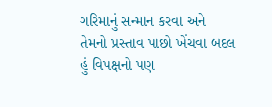ગરિમાનું સન્માન કરવા અને તેમનો પ્રસ્તાવ પાછો ખેંચવા બદલ હું વિપક્ષનો પણ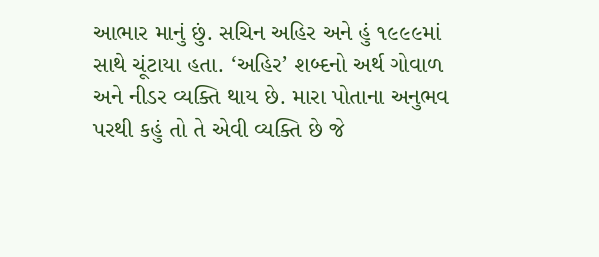આભાર માનું છું. સચિન અહિર અને હું ૧૯૯૯માં સાથે ચૂંટાયા હતા. ‘અહિર’ શબ્દનો અર્થ ગોવાળ અને નીડર વ્યક્તિ થાય છે. મારા પોતાના અનુભવ પરથી કહું તો તે એવી વ્યક્તિ છે જે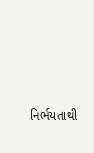નિર્ભયતાથી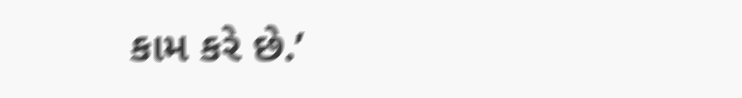કામ કરે છે.’